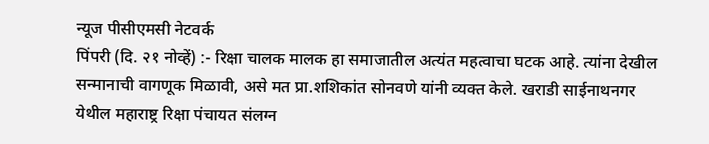न्यूज पीसीएमसी नेटवर्क
पिंपरी (दि. २१ नोव्हें) :- रिक्षा चालक मालक हा समाजातील अत्यंत महत्वाचा घटक आहे. त्यांना देखील सन्मानाची वागणूक मिळावी, असे मत प्रा.शशिकांत सोनवणे यांनी व्यक्त केले. खराडी साईनाथनगर येथील महाराष्ट्र रिक्षा पंचायत संलग्न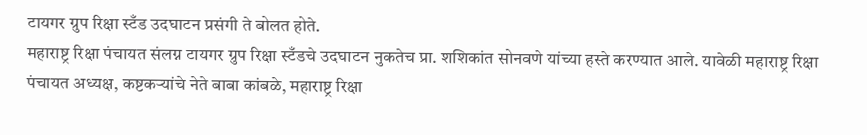टायगर ग्रुप रिक्षा स्टँड उदघाटन प्रसंगी ते बोलत होते.
महाराष्ट्र रिक्षा पंचायत संलग्न टायगर ग्रुप रिक्षा स्टँडचे उदघाटन नुकतेच प्रा. शशिकांत सोनवणे यांच्या हस्ते करण्यात आले. यावेळी महाराष्ट्र रिक्षा पंचायत अध्यक्ष, कष्टकऱ्यांचे नेते बाबा कांबळे, महाराष्ट्र रिक्षा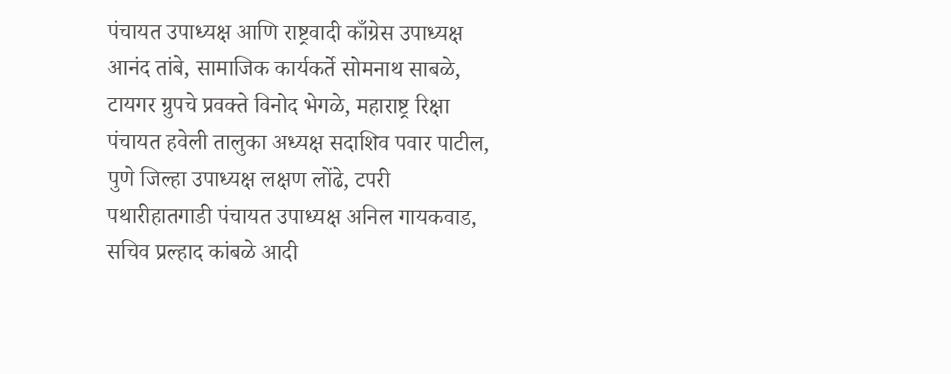पंचायत उपाध्यक्ष आणि राष्ट्रवादी काँग्रेस उपाध्यक्ष आनंद तांबे, सामाजिक कार्यकर्ते सोमनाथ साबळे, टायगर ग्रुपचे प्रवक्ते विनोद भेगळे, महाराष्ट्र रिक्षा पंचायत हवेली तालुका अध्यक्ष सदाशिव पवार पाटील, पुणे जिल्हा उपाध्यक्ष लक्षण लोंढे, टपरी पथारीहातगाडी पंचायत उपाध्यक्ष अनिल गायकवाड, सचिव प्रल्हाद कांबळे आदी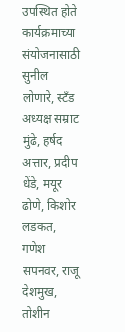उपस्थित होते
कार्यक्रमाच्या संयोजनासाठी सुनील लोणारे, स्टँड अध्यक्ष सम्राट मुंढे, हर्षद अत्तार, प्रदीप धेंडे, मयूर ढोणे, किशोर लडकत, गणेश सपनवर, राजू देशमुख, तोशीन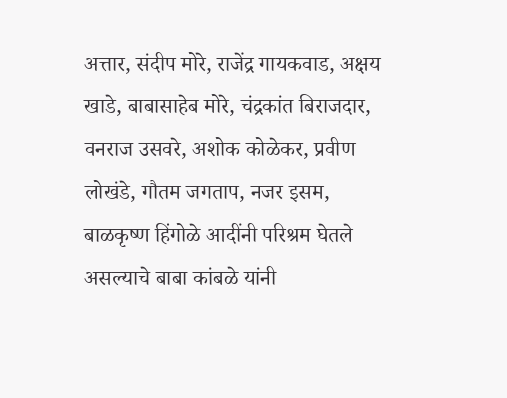अत्तार, संदीप मोरे, राजेंद्र गायकवाड, अक्षय खाडे, बाबासाहेब मोरे, चंद्रकांत बिराजदार, वनराज उसवरे, अशोक कोळेकर, प्रवीण लोखंडे, गौतम जगताप, नजर इसम, बाळकृष्ण हिंगोळे आदींनी परिश्रम घेतले असल्याचे बाबा कांबळे यांनी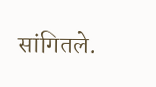सांगितले.